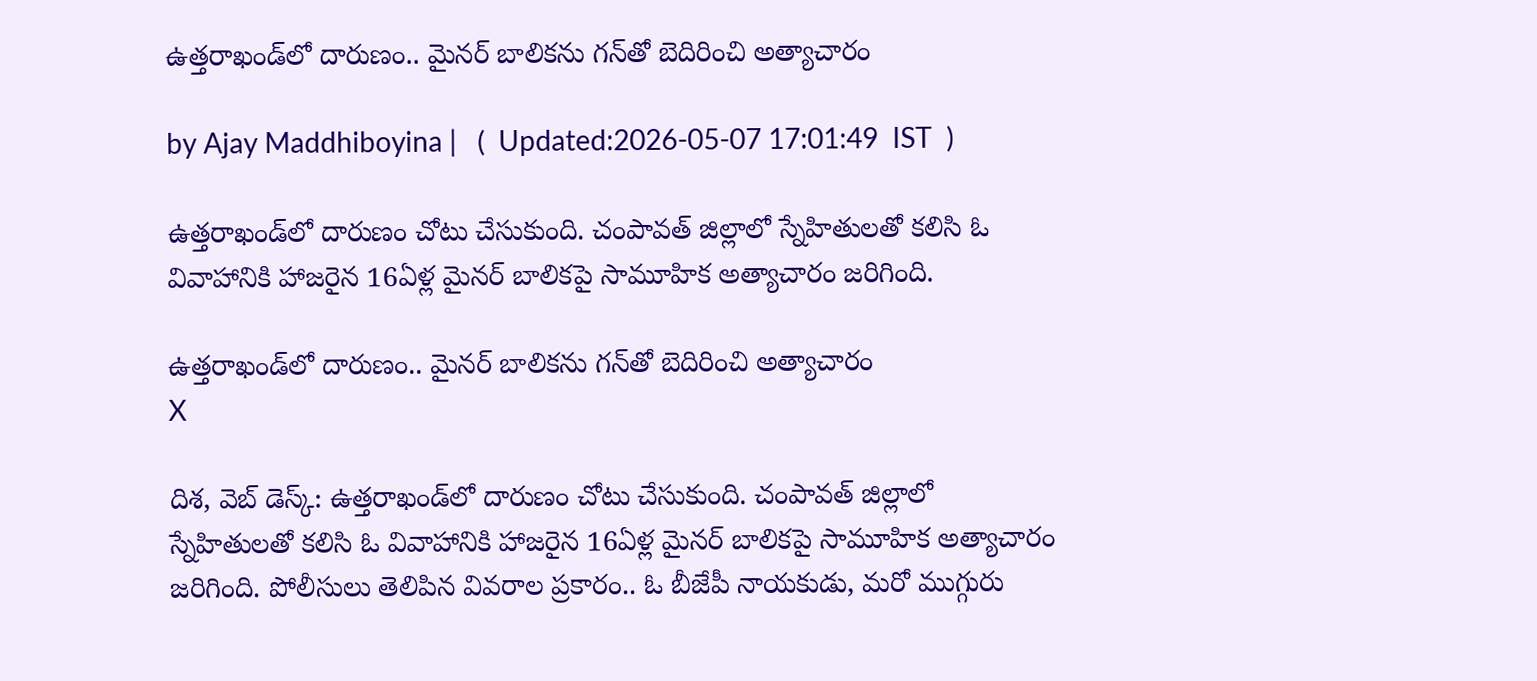ఉత్తరాఖండ్‌లో దారుణం.. మైనర్ బాలికను గన్‌తో బెదిరించి అత్యాచారం

by Ajay Maddhiboyina |   (  Updated:2026-05-07 17:01:49  IST  )

ఉత్తరాఖండ్‌లో దారుణం చోటు చేసుకుంది. చంపావత్ జిల్లాలో స్నేహితులతో కలిసి ఓ వివాహానికి హాజరైన 16ఏళ్ల మైనర్ బాలికపై సామూహిక అత్యాచారం జరిగింది.

ఉత్తరాఖండ్‌లో దారుణం.. మైనర్ బాలికను గన్‌తో బెదిరించి అత్యాచారం
X

దిశ, వెబ్ డెస్క్: ఉత్తరాఖండ్‌లో దారుణం చోటు చేసుకుంది. చంపావత్ జిల్లాలో స్నేహితులతో కలిసి ఓ వివాహానికి హాజరైన 16ఏళ్ల మైనర్ బాలికపై సామూహిక అత్యాచారం జరిగింది. పోలీసులు తెలిపిన వివ‌రాల ప్ర‌కారం.. ఓ బీజేపీ నాయ‌కుడు, మ‌రో ముగ్గురు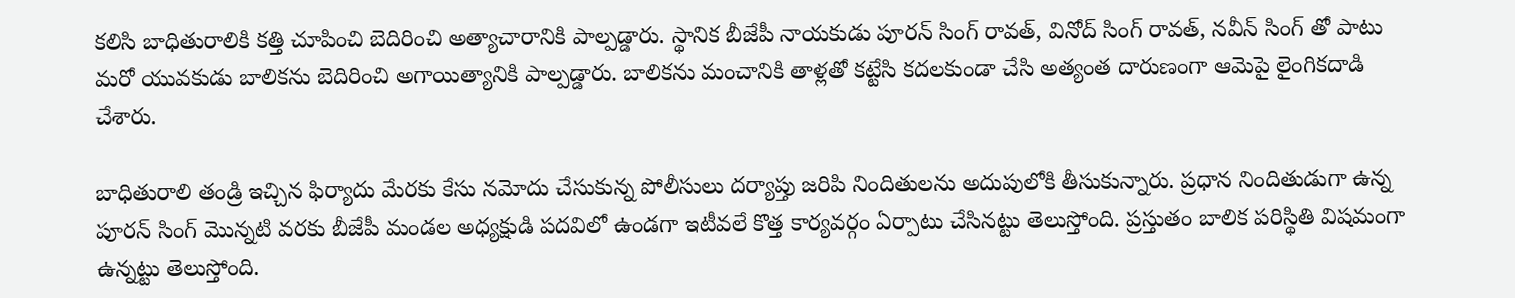క‌లిసి బాధితురాలికి క‌త్తి చూపించి బెదిరించి అత్యాచారానికి పాల్ప‌డ్డారు. స్థానిక బీజేపీ నాయ‌కుడు పూర‌న్ సింగ్ రావ‌త్, వినోద్ సింగ్ రావ‌త్, న‌వీన్ సింగ్ తో పాటు మ‌రో యువ‌కుడు బాలిక‌ను బెదిరించి అగాయిత్యానికి పాల్ప‌డ్డారు. బాలిక‌ను మంచానికి తాళ్ల‌తో క‌ట్టేసి క‌ద‌ల‌కుండా చేసి అత్యంత దారుణంగా ఆమెపై లైంగిక‌దాడి చేశారు.

బాధితురాలి తండ్రి ఇచ్చిన ఫిర్యాదు మేర‌కు కేసు న‌మోదు చేసుకున్న పోలీసులు ద‌ర్యాప్తు జ‌రిపి నిందితుల‌ను అదుపులోకి తీసుకున్నారు. ప్ర‌ధాన నిందితుడుగా ఉన్న పూరన్ సింగ్ మొన్న‌టి వ‌ర‌కు బీజేపీ మండల అధ్య‌క్షుడి ప‌ద‌విలో ఉండ‌గా ఇటీవ‌లే కొత్త కార్య‌వ‌ర్గం ఏర్పాటు చేసిన‌ట్టు తెలుస్తోంది. ప్ర‌స్తుతం బాలిక ప‌రిస్థితి విష‌మంగా ఉన్న‌ట్టు తెలుస్తోంది.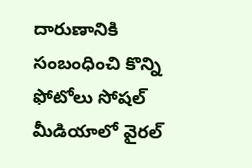దారుణానికి సంబంధించి కొన్ని ఫోటోలు సోష‌ల్ మీడియాలో వైర‌ల్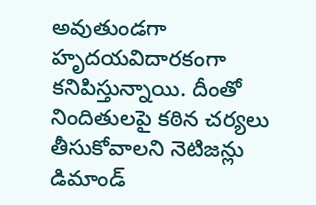అవుతుండ‌గా హృద‌య‌విదార‌కంగా క‌నిపిస్తున్నాయి. దీంతో నిందితుల‌పై క‌ఠిన చ‌ర్య‌లు తీసుకోవాల‌ని నెటిజ‌న్లు డిమాండ్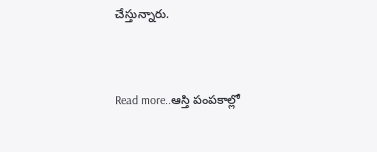చేస్తున్నారు.


Read more..ఆస్తి పంపకాల్లో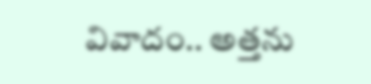వివాదం.. అత్తను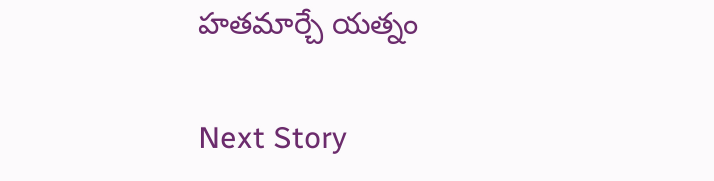హతమార్చే యత్నం

Next Story